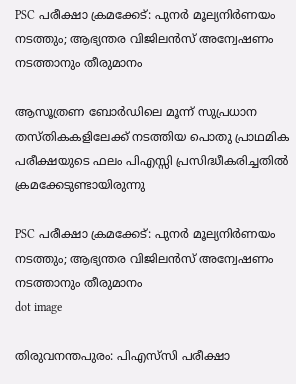PSC പരീക്ഷാ ക്രമക്കേട്: പുനര്‍ മൂല്യനിര്‍ണയം നടത്തും; ആഭ്യന്തര വിജിലന്‍സ് അന്വേഷണം നടത്താനും തീരുമാനം

ആസൂത്രണ ബോര്‍ഡിലെ മൂന്ന് സുപ്രധാന തസ്തികകളിലേക്ക് നടത്തിയ പൊതു പ്രാഥമിക പരീക്ഷയുടെ ഫലം പിഎസ്സി പ്രസിദ്ധീകരിച്ചതില്‍ ക്രമക്കേടുണ്ടായിരുന്നു

PSC പരീക്ഷാ ക്രമക്കേട്: പുനര്‍ മൂല്യനിര്‍ണയം നടത്തും; ആഭ്യന്തര വിജിലന്‍സ് അന്വേഷണം നടത്താനും തീരുമാനം
dot image

തിരുവനന്തപുരം: പിഎസ്‌സി പരീക്ഷാ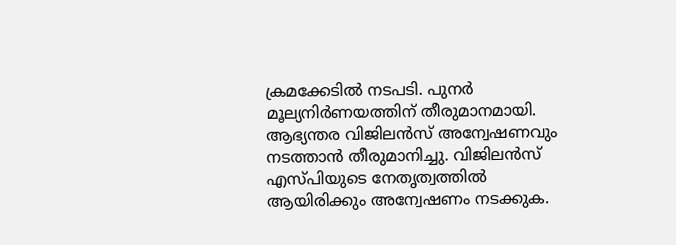ക്രമക്കേടില്‍ നടപടി. പുനര്‍ മൂല്യനിര്‍ണയത്തിന് തീരുമാനമായി. ആഭ്യന്തര വിജിലന്‍സ് അന്വേഷണവും നടത്താന്‍ തീരുമാനിച്ചു. വിജിലന്‍സ് എസ്പിയുടെ നേതൃത്വത്തില്‍ ആയിരിക്കും അന്വേഷണം നടക്കുക.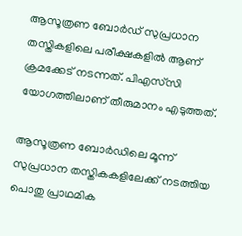ആസൂത്രണ ബോര്‍ഡ് സുപ്രധാന തസ്തികളിലെ പരീക്ഷകളില്‍ ആണ് ക്രമക്കേട് നടന്നത്. പിഎസ്‌സി യോഗത്തിലാണ് തീരുമാനം എടുത്തത്.

ആസൂത്രണ ബോര്‍ഡിലെ മൂന്ന് സുപ്രധാന തസ്തികകളിലേക്ക് നടത്തിയ പൊതു പ്രാഥമിക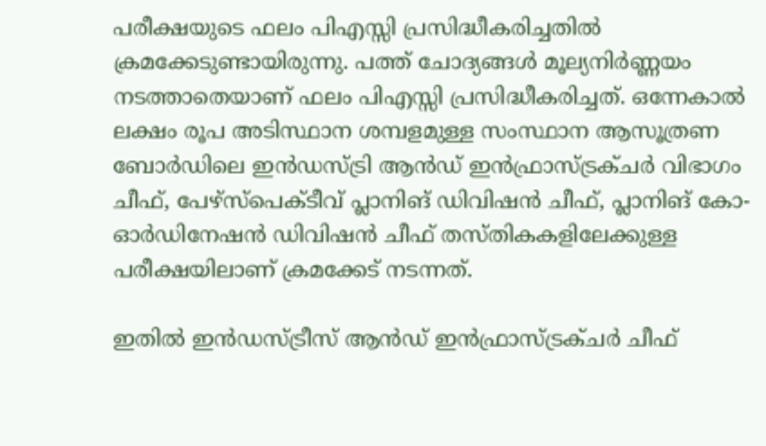പരീക്ഷയുടെ ഫലം പിഎസ്സി പ്രസിദ്ധീകരിച്ചതില്‍ ക്രമക്കേടുണ്ടായിരുന്നു. പത്ത് ചോദ്യങ്ങള്‍ മൂല്യനിര്‍ണ്ണയം നടത്താതെയാണ് ഫലം പിഎസ്സി പ്രസിദ്ധീകരിച്ചത്. ഒന്നേകാല്‍ ലക്ഷം രൂപ അടിസ്ഥാന ശമ്പളമുള്ള സംസ്ഥാന ആസൂത്രണ ബോര്‍ഡിലെ ഇന്‍ഡസ്ട്രി ആന്‍ഡ് ഇന്‍ഫ്രാസ്ട്രക്ചര്‍ വിഭാഗം ചീഫ്, പേഴ്സ്പെക്ടീവ് പ്ലാനിങ് ഡിവിഷന്‍ ചീഫ്, പ്ലാനിങ് കോ-ഓര്‍ഡിനേഷന്‍ ഡിവിഷന്‍ ചീഫ് തസ്തികകളിലേക്കുള്ള പരീക്ഷയിലാണ് ക്രമക്കേട് നടന്നത്.

ഇതില്‍ ഇന്‍ഡസ്ട്രീസ് ആന്‍ഡ് ഇന്‍ഫ്രാസ്ട്രക്ചര്‍ ചീഫ്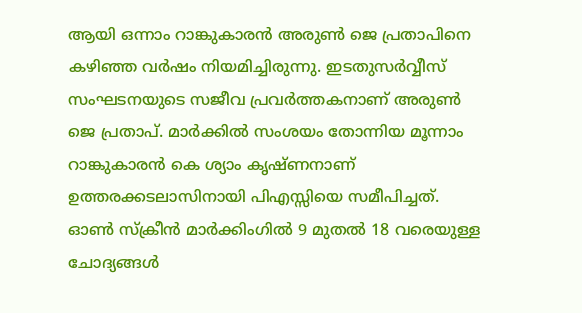ആയി ഒന്നാം റാങ്കുകാരന്‍ അരുണ്‍ ജെ പ്രതാപിനെ കഴിഞ്ഞ വര്‍ഷം നിയമിച്ചിരുന്നു. ഇടതുസര്‍വ്വീസ് സംഘടനയുടെ സജീവ പ്രവര്‍ത്തകനാണ് അരുണ്‍ ജെ പ്രതാപ്. മാര്‍ക്കില്‍ സംശയം തോന്നിയ മൂന്നാം റാങ്കുകാരന്‍ കെ ശ്യാം കൃഷ്ണനാണ് ഉത്തരക്കടലാസിനായി പിഎസ്സിയെ സമീപിച്ചത്. ഓണ്‍ സ്‌ക്രീന്‍ മാര്‍ക്കിംഗില്‍ 9 മുതല്‍ 18 വരെയുള്ള ചോദ്യങ്ങള്‍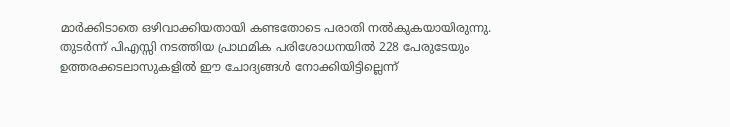മാര്‍ക്കിടാതെ ഒഴിവാക്കിയതായി കണ്ടതോടെ പരാതി നല്‍കുകയായിരുന്നു. തുടര്‍ന്ന് പിഎസ്സി നടത്തിയ പ്രാഥമിക പരിശോധനയില്‍ 228 പേരുടേയും ഉത്തരക്കടലാസുകളില്‍ ഈ ചോദ്യങ്ങള്‍ നോക്കിയിട്ടില്ലെന്ന്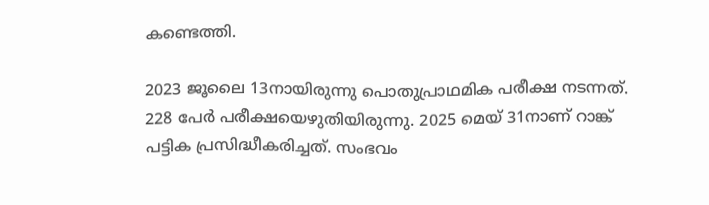കണ്ടെത്തി.

2023 ജൂലൈ 13നായിരുന്നു പൊതുപ്രാഥമിക പരീക്ഷ നടന്നത്. 228 പേര്‍ പരീക്ഷയെഴുതിയിരുന്നു. 2025 മെയ് 31നാണ് റാങ്ക് പട്ടിക പ്രസിദ്ധീകരിച്ചത്. സംഭവം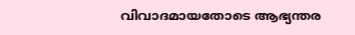വിവാദമായതോടെ ആഭ്യന്തര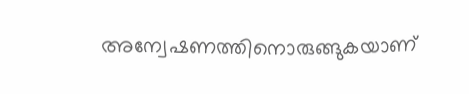അന്വേഷണത്തിനൊരുങ്ങുകയാണ്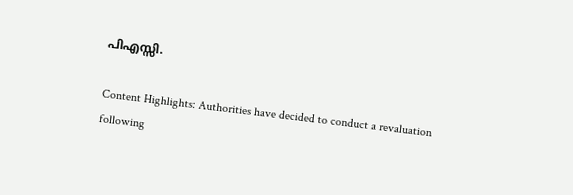പിഎസ്സി.

Content Highlights: Authorities have decided to conduct a revaluation following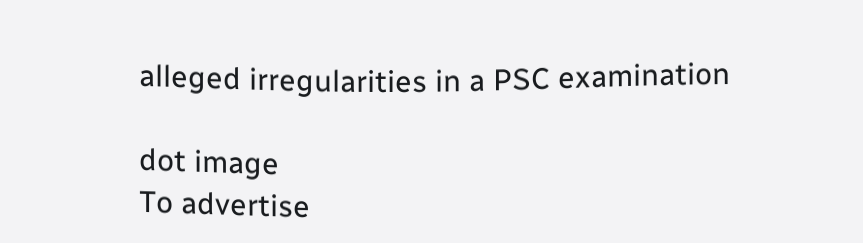alleged irregularities in a PSC examination

dot image
To advertise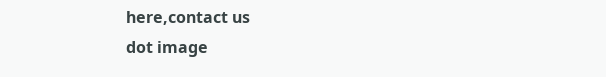here,contact us
dot image